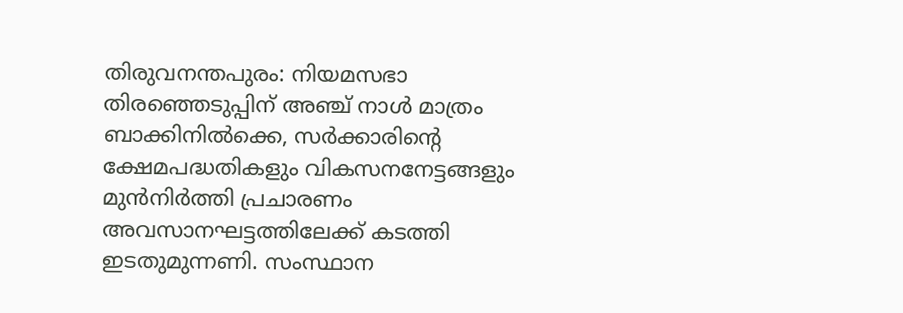തിരുവനന്തപുരം: നിയമസഭാ തിരഞ്ഞെടുപ്പിന് അഞ്ച് നാൾ മാത്രം ബാക്കിനിൽക്കെ, സർക്കാരിന്റെ ക്ഷേമപദ്ധതികളും വികസനനേട്ടങ്ങളും മുൻനിർത്തി പ്രചാരണം അവസാനഘട്ടത്തിലേക്ക് കടത്തി ഇടതുമുന്നണി. സംസ്ഥാന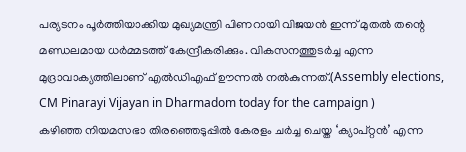പര്യടനം പൂർത്തിയാക്കിയ മുഖ്യമന്ത്രി പിണറായി വിജയൻ ഇന്ന് മുതൽ തന്റെ മണ്ഡലമായ ധർമ്മടത്ത് കേന്ദ്രീകരിക്കും. വികസനത്തുടർച്ച എന്ന മുദ്രാവാക്യത്തിലാണ് എൽഡിഎഫ് ഊന്നൽ നൽകുന്നത്.(Assembly elections, CM Pinarayi Vijayan in Dharmadom today for the campaign )
കഴിഞ്ഞ നിയമസഭാ തിരഞ്ഞെടുപ്പിൽ കേരളം ചർച്ച ചെയ്ത ‘ക്യാപ്റ്റൻ’ എന്ന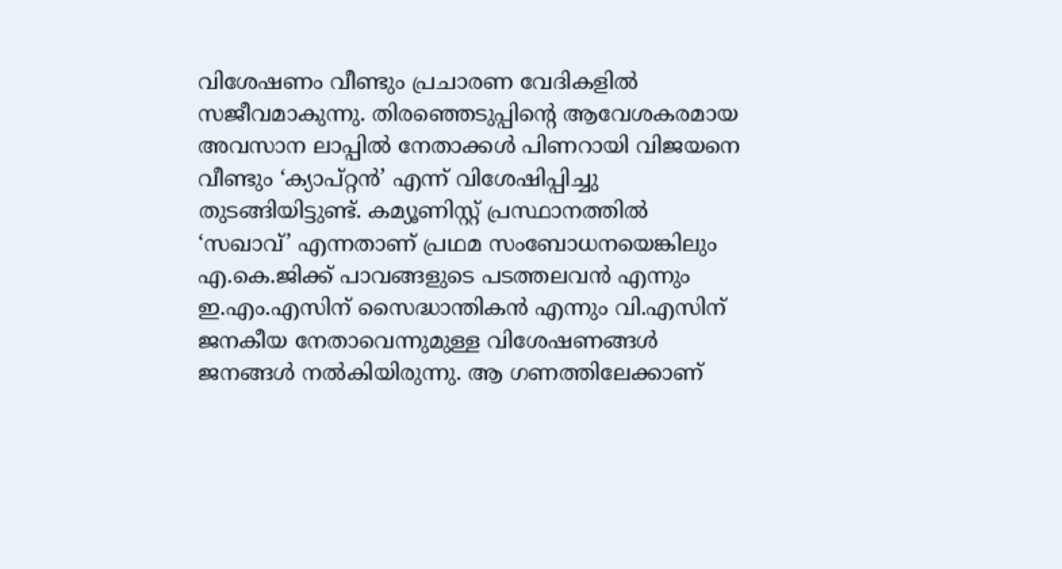വിശേഷണം വീണ്ടും പ്രചാരണ വേദികളിൽ സജീവമാകുന്നു. തിരഞ്ഞെടുപ്പിന്റെ ആവേശകരമായ അവസാന ലാപ്പിൽ നേതാക്കൾ പിണറായി വിജയനെ വീണ്ടും ‘ക്യാപ്റ്റൻ’ എന്ന് വിശേഷിപ്പിച്ചു തുടങ്ങിയിട്ടുണ്ട്. കമ്യൂണിസ്റ്റ് പ്രസ്ഥാനത്തിൽ ‘സഖാവ്’ എന്നതാണ് പ്രഥമ സംബോധനയെങ്കിലും എ.കെ.ജിക്ക് പാവങ്ങളുടെ പടത്തലവൻ എന്നും ഇ.എം.എസിന് സൈദ്ധാന്തികൻ എന്നും വി.എസിന് ജനകീയ നേതാവെന്നുമുള്ള വിശേഷണങ്ങൾ ജനങ്ങൾ നൽകിയിരുന്നു. ആ ഗണത്തിലേക്കാണ്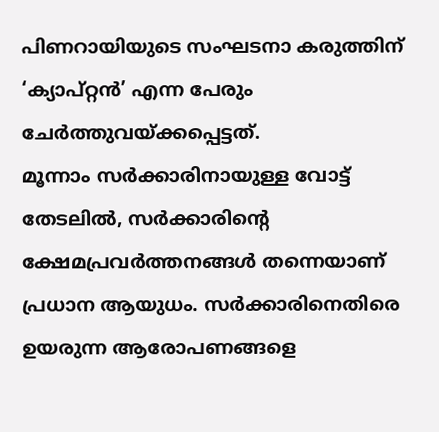പിണറായിയുടെ സംഘടനാ കരുത്തിന് ‘ക്യാപ്റ്റൻ’ എന്ന പേരും ചേർത്തുവയ്ക്കപ്പെട്ടത്.
മൂന്നാം സർക്കാരിനായുള്ള വോട്ട് തേടലിൽ, സർക്കാരിന്റെ ക്ഷേമപ്രവർത്തനങ്ങൾ തന്നെയാണ് പ്രധാന ആയുധം. സർക്കാരിനെതിരെ ഉയരുന്ന ആരോപണങ്ങളെ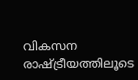വികസന രാഷ്ട്രീയത്തിലൂടെ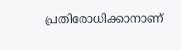പ്രതിരോധിക്കാനാണ്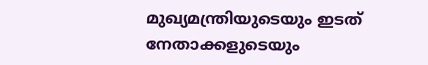മുഖ്യമന്ത്രിയുടെയും ഇടത് നേതാക്കളുടെയും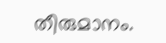തീരുമാനം.